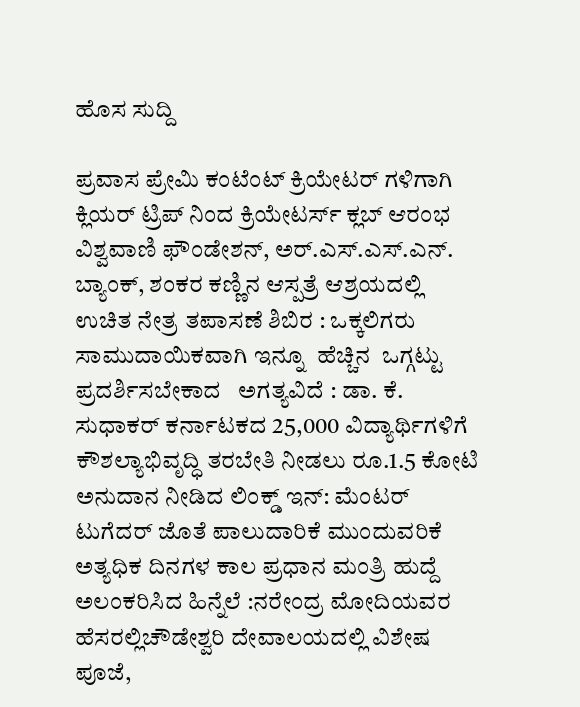ಹೊಸ ಸುದ್ದಿ

ಪ್ರವಾಸ ಪ್ರೇಮಿ ಕಂಟೆಂಟ್ ಕ್ರಿಯೇಟರ್ ಗಳಿಗಾಗಿ ಕ್ಲಿಯರ್‌ ಟ್ರಿಪ್ ನಿಂದ ಕ್ರಿಯೇಟರ್ಸ್ ಕ್ಲಬ್ ಆರಂಭ ವಿಶ್ವವಾಣಿ ಫೌಂಡೇಶನ್, ಅರ್.ಎಸ್.ಎಸ್.ಎನ್. ಬ್ಯಾಂಕ್, ಶಂಕರ ಕಣ್ಣಿನ ಆಸ್ಪತ್ರೆ ಆಶ್ರಯದಲ್ಲಿ ಉಚಿತ ನೇತ್ರ ತಪಾಸಣೆ ಶಿಬಿರ : ಒಕ್ಕಲಿಗರು  ಸಾಮುದಾಯಿಕವಾಗಿ ಇನ್ನೂ  ಹೆಚ್ಚಿನ  ಒಗ್ಗಟ್ಟು ಪ್ರದರ್ಶಿಸಬೇಕಾದ   ಅಗತ್ಯವಿದೆ : ಡಾ. ಕೆ. ಸುಧಾಕರ್ ಕರ್ನಾಟಕದ 25,000 ವಿದ್ಯಾರ್ಥಿಗಳಿಗೆ ಕೌಶಲ್ಯಾಭಿವೃದ್ಧಿ ತರಬೇತಿ ನೀಡಲು ರೂ.1.5 ಕೋಟಿ ಅನುದಾನ ನೀಡಿದ ಲಿಂಕ್ಡ್‌ ಇನ್: ಮೆಂಟರ್ ಟುಗೆದರ್ ಜೊತೆ ಪಾಲುದಾರಿಕೆ ಮುಂದುವರಿಕೆ ಅತ್ಯಧಿಕ ದಿನಗಳ ಕಾಲ ಪ್ರಧಾನ ಮಂತ್ರಿ ಹುದ್ದೆ ಅಲಂಕರಿಸಿದ ಹಿನ್ನೆಲೆ :ನರೇಂದ್ರ ಮೋದಿಯವರ ಹೆಸರಲ್ಲಿಚೌಡೇಶ್ವರಿ ದೇವಾಲಯದಲ್ಲಿ ವಿಶೇಷ ಪೂಜೆ,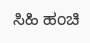ಸಿಹಿ ಹಂಚಿ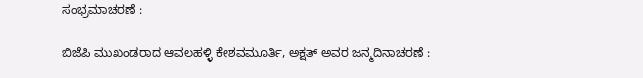ಸಂಭ್ರಮಾಚರಣೆ :

ಬಿಜೆಪಿ ಮುಖಂಡರಾದ ಆವಲಹಳ್ಳಿ ಕೇಶವಮೂರ್ತಿ, ಅಕ್ಷತ್ ಅವರ ಜನ್ಮದಿನಾಚರಣೆ :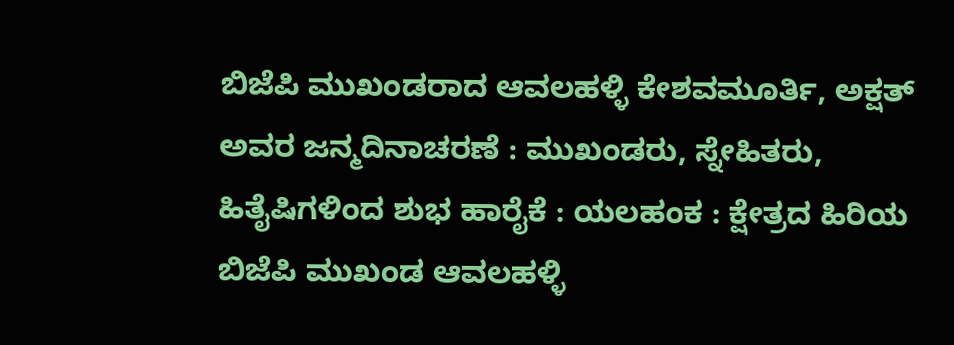ಬಿಜೆಪಿ ಮುಖಂಡರಾದ ಆವಲಹಳ್ಳಿ ಕೇಶವಮೂರ್ತಿ, ಅಕ್ಷತ್ ಅವರ ಜನ್ಮದಿನಾಚರಣೆ : ಮುಖಂಡರು, ಸ್ನೇಹಿತರು, ಹಿತೈಷಿಗಳಿಂದ ಶುಭ ಹಾರೈಕೆ : ಯಲಹಂಕ : ಕ್ಷೇತ್ರದ ಹಿರಿಯ ಬಿಜೆಪಿ ಮುಖಂಡ ಆವಲಹಳ್ಳಿ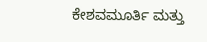ಕೇಶವಮೂರ್ತಿ ಮತ್ತು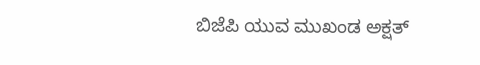ಬಿಜೆಪಿ ಯುವ ಮುಖಂಡ ಅಕ್ಷತ್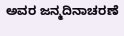ಅವರ ಜನ್ಮದಿನಾಚರಣೆ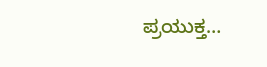ಪ್ರಯುಕ್ತ…